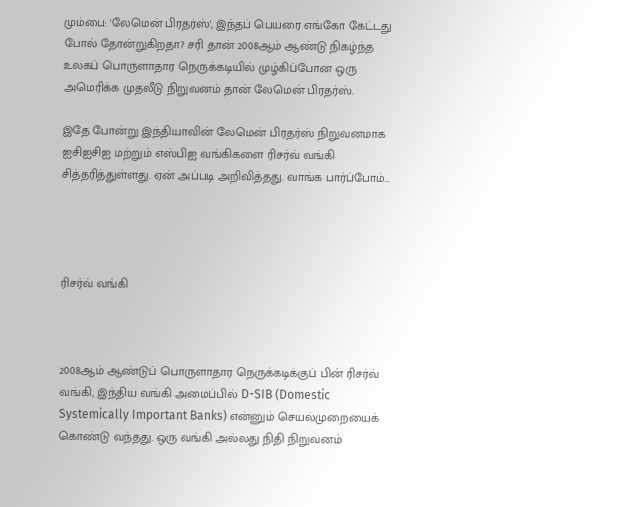மும்பை: 'லேமென் பிரதர்ஸ்', இந்தப் பெயரை எங்கோ கேட்டது போல் தோன்றுகிறதா? சரி தான் 2008ஆம் ஆண்டு நிகழ்ந்த உலகப் பொருளாதார நெருக்கடியில் முழ்கிப்போன ஒரு அமெரிக்க முதலீடு நிறுவனம் தான் லேமென் பிரதர்ஸ்.

இதே போன்று இந்தியாவின் லேமென் பிரதர்ஸ் நிறுவனமாக ஐசிஐசிஐ மற்றும் எஸ்பிஐ வங்கிகளை ரிசர்வ் வங்கி சித்தரித்துள்ளது. ஏன் அப்படி அறிவித்தது. வாங்க பார்ப்போம்...




ரிசர்வ் வங்கி



2008ஆம் ஆண்டுப் பொருளாதார நெருக்கடிக்குப் பின் ரிசர்வ் வங்கி, இந்திய வங்கி அமைப்பில் D-SIB (Domestic Systemically Important Banks) என்னும் செயல்முறையைக் கொண்டு வந்தது. ஒரு வங்கி அல்லது நிதி நிறுவனம்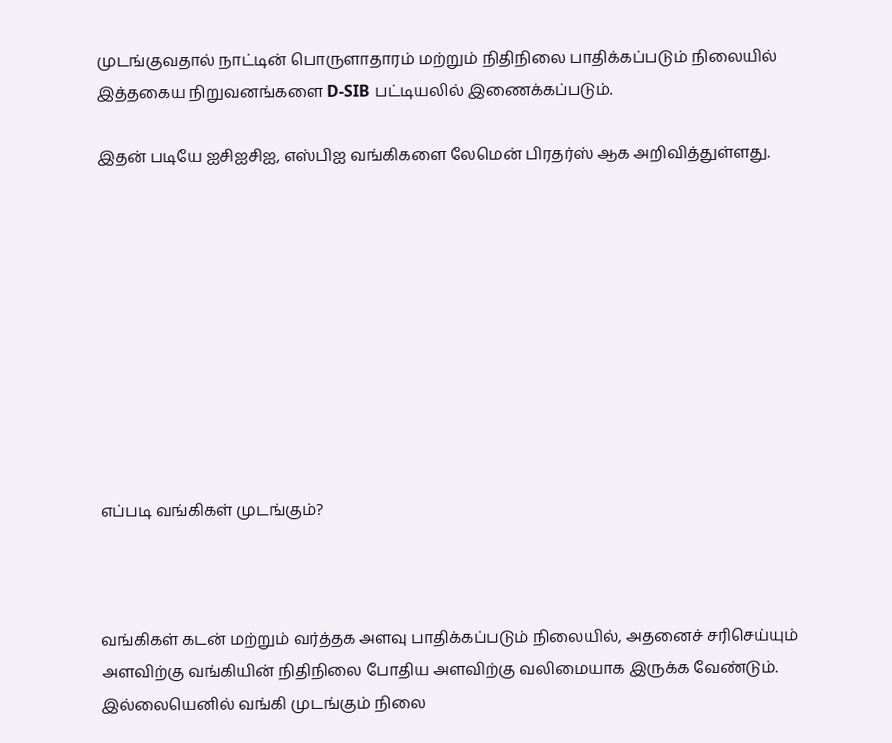முடங்குவதால் நாட்டின் பொருளாதாரம் மற்றும் நிதிநிலை பாதிக்கப்படும் நிலையில் இத்தகைய நிறுவனங்களை D-SIB பட்டியலில் இணைக்கப்படும்.

இதன் படியே ஐசிஐசிஐ, எஸ்பிஐ வங்கிகளை லேமென் பிரதர்ஸ் ஆக அறிவித்துள்ளது.










எப்படி வங்கிகள் முடங்கும்?



வங்கிகள் கடன் மற்றும் வர்த்தக அளவு பாதிக்கப்படும் நிலையில், அதனைச் சரிசெய்யும் அளவிற்கு வங்கியின் நிதிநிலை போதிய அளவிற்கு வலிமையாக இருக்க வேண்டும். இல்லையெனில் வங்கி முடங்கும் நிலை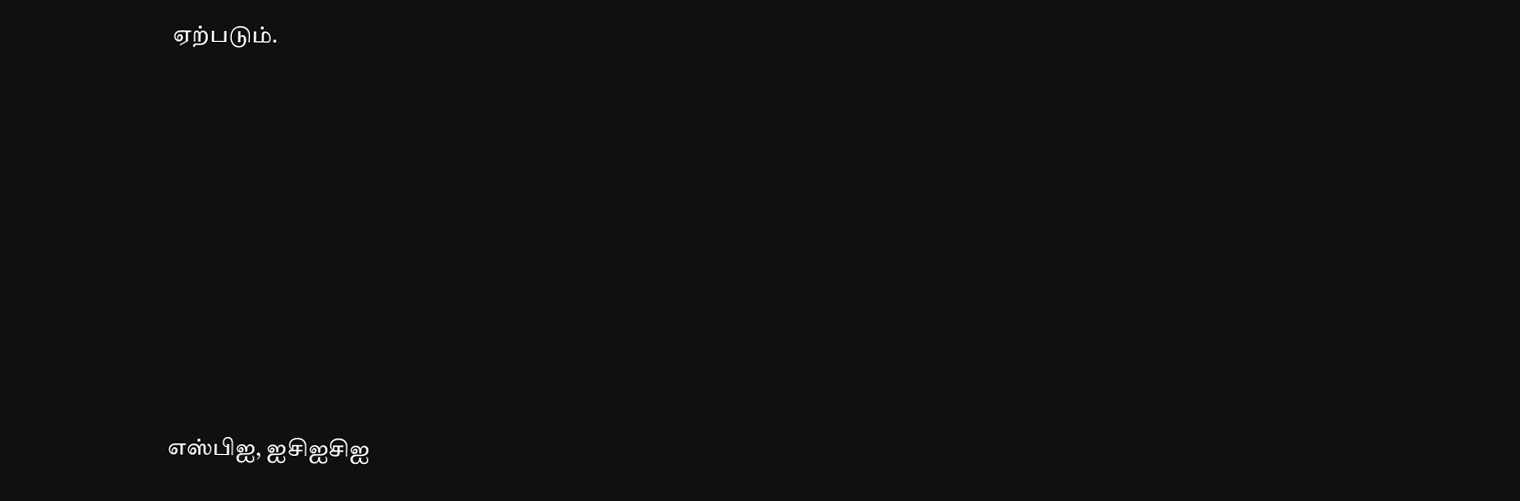ஏற்படும்.








எஸ்பிஐ, ஐசிஐசிஐ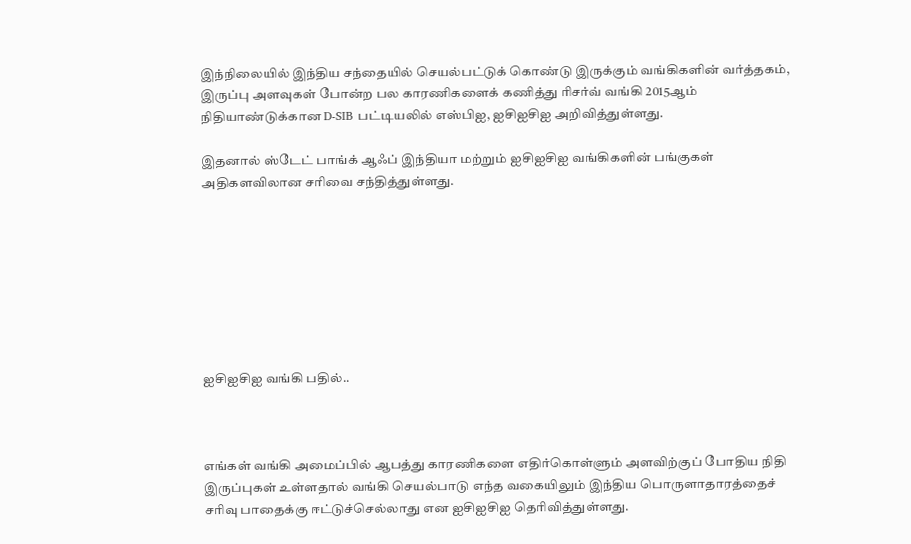இந்நிலையில் இந்திய சந்தையில் செயல்பட்டுக் கொண்டு இருக்கும் வங்கிகளின் வர்த்தகம், இருப்பு அளவுகள் போன்ற பல காரணிகளைக் கணித்து ரிசர்வ் வங்கி 2015ஆம் நிதியாண்டுக்கான D-SIB பட்டியலில் எஸ்பிஐ, ஐசிஐசிஐ அறிவித்துள்ளது.

இதனால் ஸ்டேட் பாங்க் ஆஃப் இந்தியா மற்றும் ஐசிஐசிஐ வங்கிகளின் பங்குகள் அதிகளவிலான சரிவை சந்தித்துள்ளது.








ஐசிஐசிஐ வங்கி பதில்..



எங்கள் வங்கி அமைப்பில் ஆபத்து காரணிகளை எதிர்கொள்ளும் அளவிற்குப் போதிய நிதி இருப்புகள் உள்ளதால் வங்கி செயல்பாடு எந்த வகையிலும் இந்திய பொருளாதாரத்தைச் சரிவு பாதைக்கு ஈட்டுச்செல்லாது என ஐசிஐசிஐ தெரிவித்துள்ளது.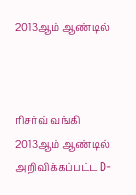2013ஆம் ஆண்டில்



ரிசர்வ் வங்கி 2013ஆம் ஆண்டில் அறிவிக்கப்பட்ட D-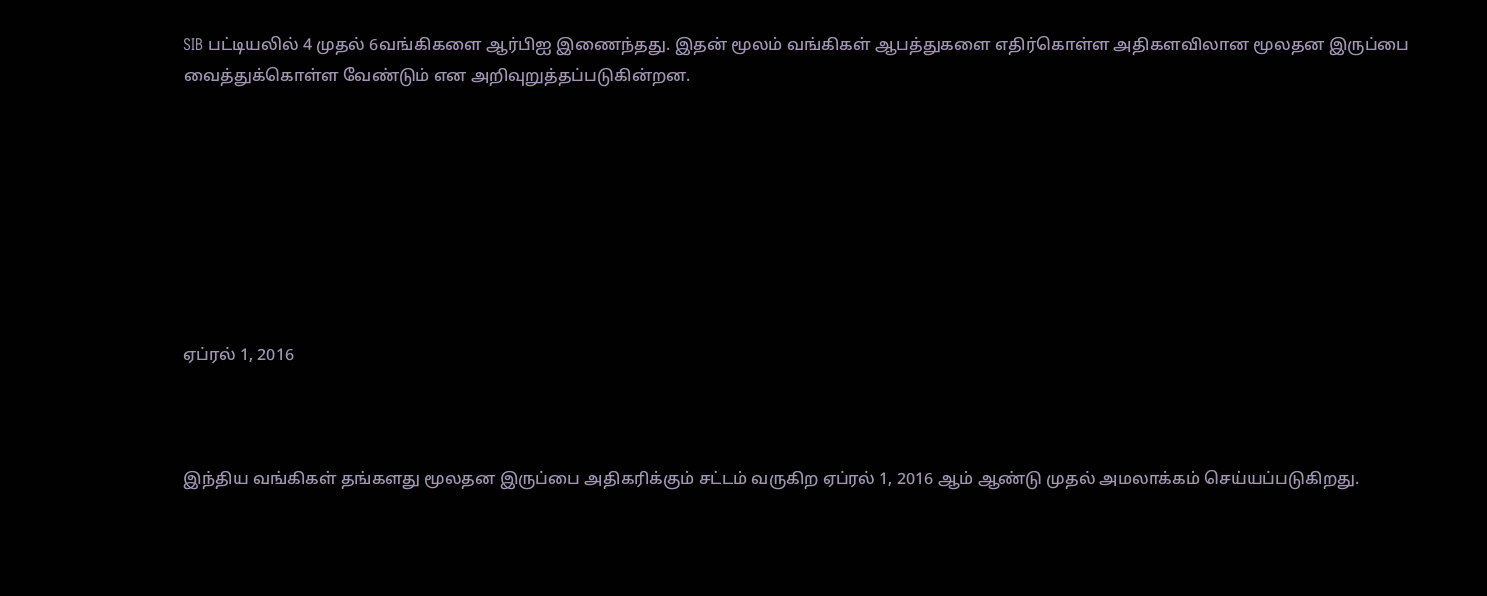SIB பட்டியலில் 4 முதல் 6வங்கிகளை ஆர்பிஐ இணைந்தது. இதன் மூலம் வங்கிகள் ஆபத்துகளை எதிர்கொள்ள அதிகளவிலான மூலதன இருப்பை வைத்துக்கொள்ள வேண்டும் என அறிவுறுத்தப்படுகின்றன.








ஏப்ரல் 1, 2016



இந்திய வங்கிகள் தங்களது மூலதன இருப்பை அதிகரிக்கும் சட்டம் வருகிற ஏப்ரல் 1, 2016 ஆம் ஆண்டு முதல் அமலாக்கம் செய்யப்படுகிறது.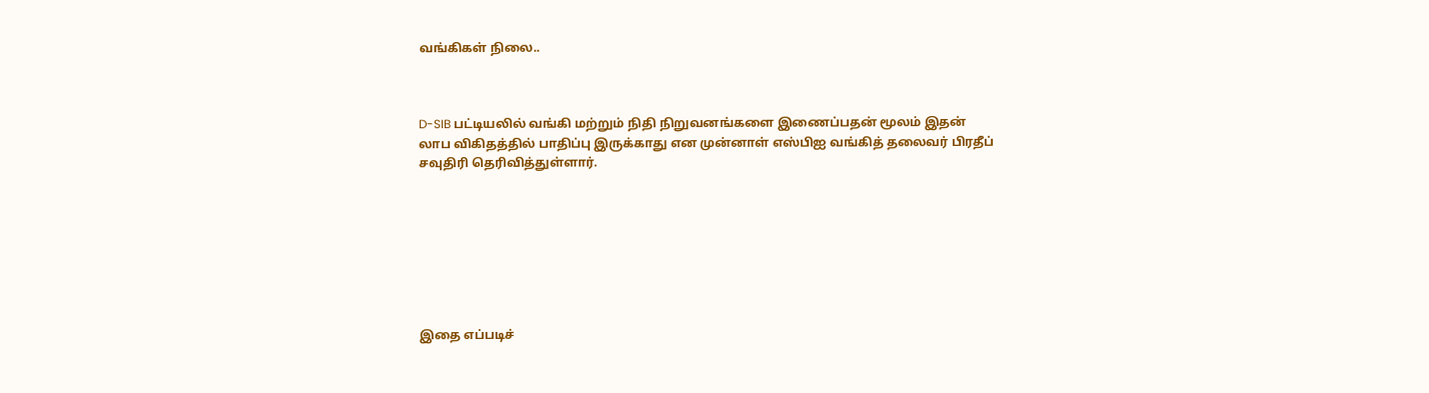வங்கிகள் நிலை..



D-SIB பட்டியலில் வங்கி மற்றும் நிதி நிறுவனங்களை இணைப்பதன் மூலம் இதன் லாப விகிதத்தில் பாதிப்பு இருக்காது என முன்னாள் எஸ்பிஐ வங்கித் தலைவர் பிரதீப் சவுதிரி தெரிவித்துள்ளார்.








இதை எப்படிச்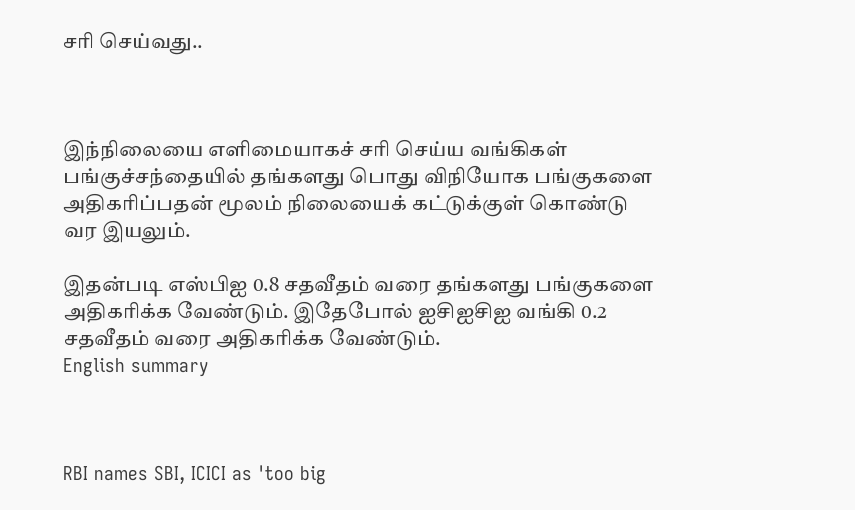சரி செய்வது..



இந்நிலையை எளிமையாகச் சரி செய்ய வங்கிகள் பங்குச்சந்தையில் தங்களது பொது விநியோக பங்குகளை அதிகரிப்பதன் மூலம் நிலையைக் கட்டுக்குள் கொண்டு வர இயலும்.

இதன்படி எஸ்பிஐ 0.8 சதவீதம் வரை தங்களது பங்குகளை அதிகரிக்க வேண்டும். இதேபோல் ஐசிஐசிஐ வங்கி 0.2 சதவீதம் வரை அதிகரிக்க வேண்டும்.
English summary



RBI names SBI, ICICI as 'too big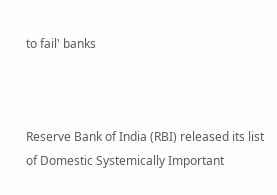to fail' banks



Reserve Bank of India (RBI) released its list of Domestic Systemically Important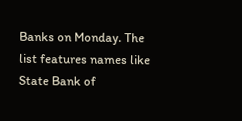Banks on Monday. The list features names like State Bank of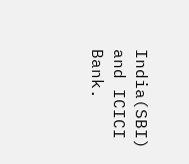India(SBI) and ICICI Bank.